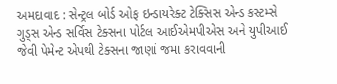અમદાવાદ : સેન્ટ્રલ બોર્ડ ઓફ ઇન્ડાયરેક્ટ ટેક્સિસ એન્ડ કસ્ટમ્સે ગુડ્સ એન્ડ સર્વિસ ટેક્સના પોર્ટલ આઈએમપીએસ અને યુપીઆઈ જેવી પેમેન્ટ એપથી ટેક્સના જાણાં જમા કરાવવાની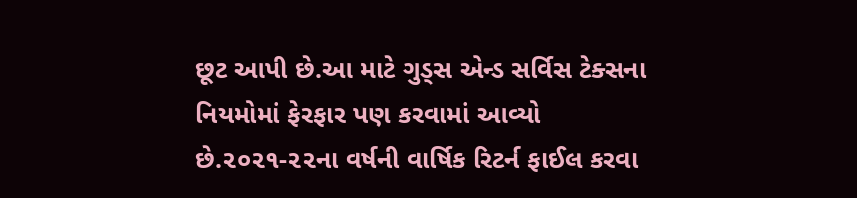છૂટ આપી છે.આ માટે ગુડ્સ એન્ડ સર્વિસ ટેક્સના નિયમોમાં ફેરફાર પણ કરવામાં આવ્યો છે.૨૦૨૧-૨૨ના વર્ષની વાર્ષિક રિટર્ન ફાઈલ કરવા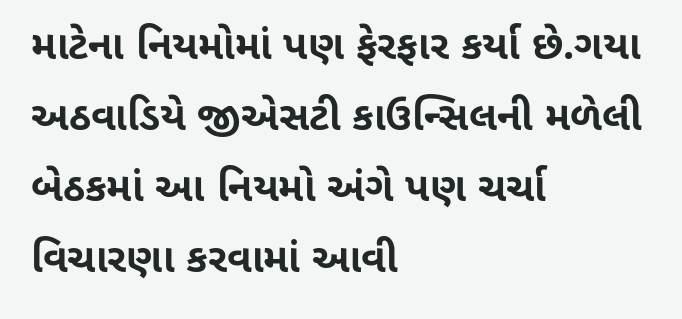માટેના નિયમોમાં પણ ફેરફાર કર્યા છે.ગયા અઠવાડિયે જીએસટી કાઉન્સિલની મળેલી બેઠકમાં આ નિયમો અંગે પણ ચર્ચા વિચારણા કરવામાં આવી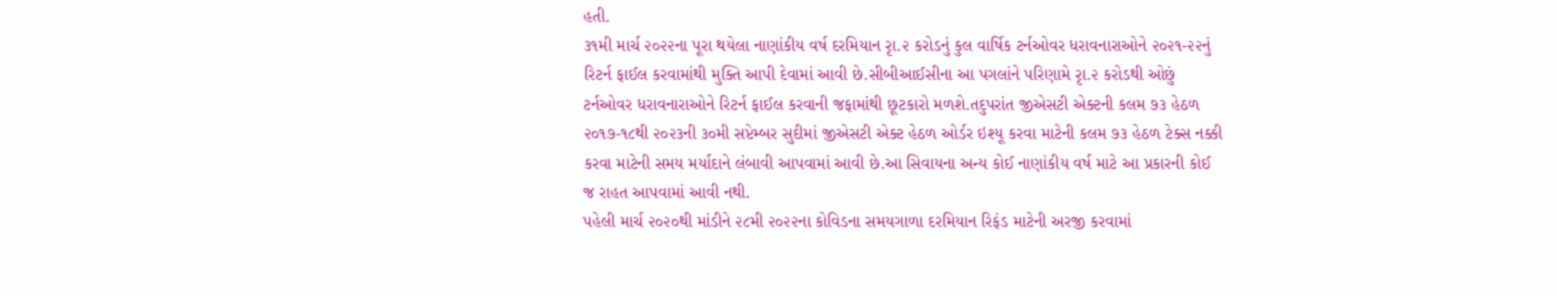હતી.
૩૧મી માર્ચ ૨૦૨૨ના પૂરા થયેલા નાણાંકીય વર્ષ દરમિયાન રૃા.૨ કરોડનું કુલ વાર્ષિક ટર્નઓવર ધરાવનારાઓને ૨૦૨૧-૨૨નું રિટર્ન ફાઈલ કરવામાંથી મુક્તિ આપી દેવામાં આવી છે.સીબીઆઈસીના આ પગલાંને પરિણામે રૃા.૨ કરોડથી ઓછું ટર્નઓવર ધરાવનારાઓને રિટર્ન ફાઈલ કરવાની જફામાંથી છૂટકારો મળશે.તદુપરાંત જીએસટી એક્ટની કલમ ૭૩ હેઠળ ૨૦૧૭-૧૮થી ૨૦૨૩ની ૩૦મી સપ્ટેમ્બર સુદીમાં જીએસટી એક્ટ હેઠળ ઓર્ડર ઇશ્યૂ કરવા માટેની કલમ ૭૩ હેઠળ ટેક્સ નક્કી કરવા માટેની સમય મર્યાદાને લંબાવી આપવામાં આવી છે.આ સિવાયના અન્ય કોઈ નાણાંકીય વર્ષ માટે આ પ્રકારની કોઈ જ રાહત આપવામાં આવી નથી.
પહેલી માર્ચ ૨૦૨૦થી માંડીને ૨૮મી ૨૦૨૨ના કોવિડના સમયગાળા દરમિયાન રિફંડ માટેની અરજી કરવામાં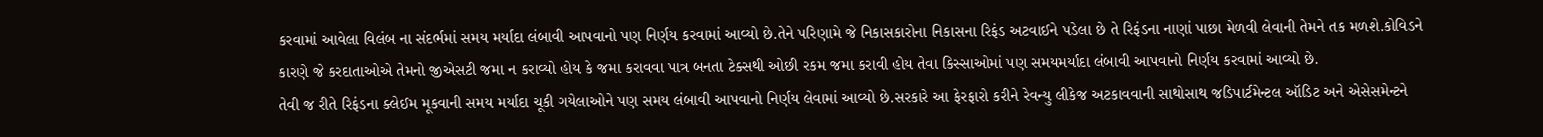કરવામાં આવેલા વિલંબ ના સંદર્ભમાં સમય મર્યાદા લંબાવી આપવાનો પણ નિર્ણય કરવામાં આવ્યો છે.તેને પરિણામે જે નિકાસકારોના નિકાસના રિફંડ અટવાઈને પડેલા છે તે રિફંડના નાણાં પાછા મેળવી લેવાની તેમને તક મળશે.કોવિડને કારણે જે કરદાતાઓએ તેમનો જીએસટી જમા ન કરાવ્યો હોય કે જમા કરાવવા પાત્ર બનતા ટેક્સથી ઓછી રકમ જમા કરાવી હોય તેવા કિસ્સાઓમાં પણ સમયમર્યાદા લંબાવી આપવાનો નિર્ણય કરવામાં આવ્યો છે.
તેવી જ રીતે રિફંડના ક્લેઈમ મૂકવાની સમય મર્યાદા ચૂકી ગયેલાઓને પણ સમય લંબાવી આપવાનો નિર્ણય લેવામાં આવ્યો છે.સરકારે આ ફેરફારો કરીને રેવન્યુ લીકેજ અટકાવવાની સાથોસાથ જડિપાર્ટમેન્ટલ ઑડિટ અને એસેસમેન્ટને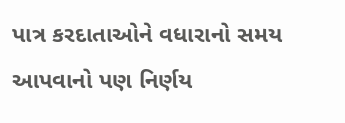પાત્ર કરદાતાઓને વધારાનો સમય આપવાનો પણ નિર્ણય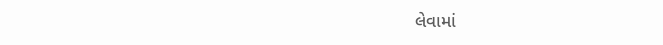લેવામાં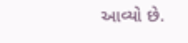આવ્યો છે.